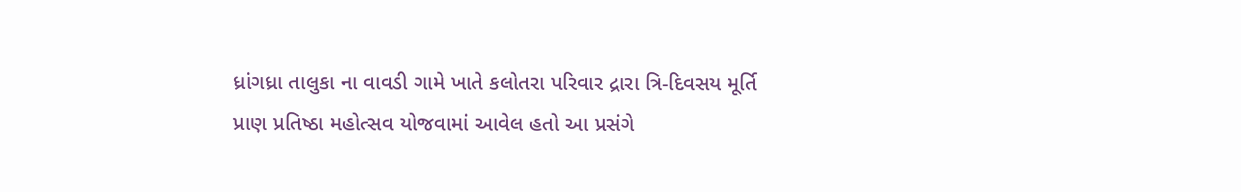ધ્રાંગધ્રા તાલુકા ના વાવડી ગામે ખાતે કલોતરા પરિવાર દ્રારા ત્રિ-દિવસય મૂર્તિ પ્રાણ પ્રતિષ્ઠા મહોત્સવ યોજવામાં આવેલ હતો આ પ્રસંગે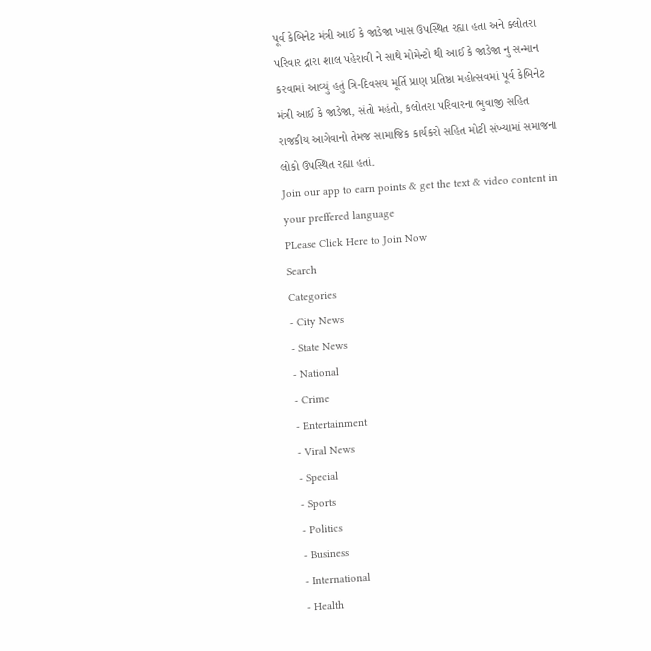પૂર્વ કેબિનેટ મંત્રી આઈ કે જાડેજા ખાસ ઉપસ્થિત રહ્યા હતા અને ક્લોતરા પરિવાર દ્રારા શાલ પહેરાવી ને સાથે મોમેન્ટો થી આઈ કે જાડેજા નુ સન્માન કરવામાં આવ્યું હતું ત્રિ-દિવસય મૂર્તિ પ્રાણ પ્રતિષ્ઠા મહોત્સવમાં પૂર્વ કેબિનેટ મંત્રી આઈ કે જાડેજા, સંતો મહંતો, કલોતરા પરિવારના ભુવાજી સહિત રાજકીય આગેવાનો તેમજ સામાજિક કાર્યકરો સહિત મોટી સંખ્યામાં સમાજના લોકો ઉપસ્થિત રહ્યા હતાં.
Join our app to earn points & get the text & video content in your preffered language
PLease Click Here to Join Now
Search
Categories
- City News
- State News
- National
- Crime
- Entertainment
- Viral News
- Special
- Sports
- Politics
- Business
- International
- Health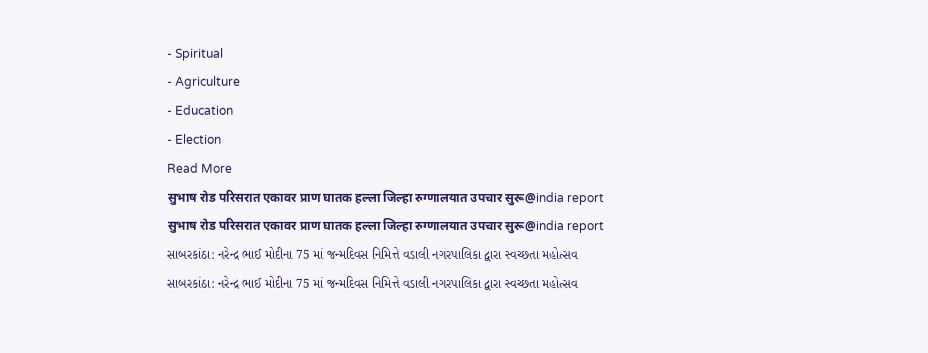- Spiritual
- Agriculture
- Education
- Election
Read More
सुभाष रोड परिसरात एकावर प्राण घातक हल्ला जिल्हा रुग्णालयात उपचार सुरू@india report
सुभाष रोड परिसरात एकावर प्राण घातक हल्ला जिल्हा रुग्णालयात उपचार सुरू@india report
સાબરકાંઠા: નરેન્દ્ર ભાઈ મોદીના 75 માં જન્મદિવસ નિમિત્તે વડાલી નગરપાલિકા દ્વારા સ્વચ્છતા મહોત્સવ
સાબરકાંઠા: નરેન્દ્ર ભાઈ મોદીના 75 માં જન્મદિવસ નિમિત્તે વડાલી નગરપાલિકા દ્વારા સ્વચ્છતા મહોત્સવ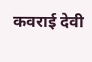कवराई देवी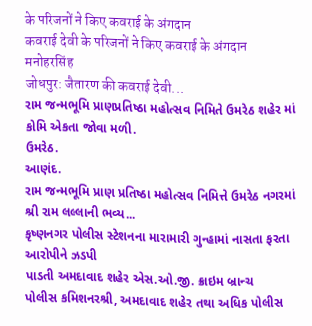के परिजनों ने किए कवराई के अंगदान
कवराई देवी के परिजनों ने किए कवराई के अंगदान
मनोहरसिंह
जोधपुर: जैतारण की कवराई देवी...
રામ જન્મભૂમિ પ્રાણપ્રતિષ્ઠા મહોત્સવ નિમિતે ઉમરેઠ શહેર માં કોમિ એકતા જોવા મળી.
ઉમરેઠ.
આણંદ.
રામ જન્મભૂમિ પ્રાણ પ્રતિષ્ઠા મહોત્સવ નિમિત્તે ઉમરેઠ નગરમાં શ્રી રામ લલ્લાની ભવ્ય...
કૃષ્ણનગર પોલીસ સ્ટેશનના મારામારી ગુન્હામાં નાસતા ફરતા આરોપીને ઝડપી
પાડતી અમદાવાદ શહેર એસ.ઓ.જી. ક્રાઇમ બ્રાન્ચ
પોલીસ કમિશનરશ્રી, અમદાવાદ શહેર તથા અધિક પોલીસ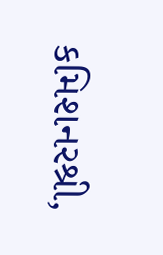કમિશનરશ્રી,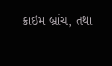ક્રાઇમ બ્રાંચ, તથા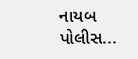નાયબ પોલીસ...